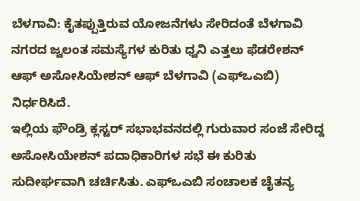ಬೆಳಗಾವಿ: ಕೈತಪ್ಪುತ್ತಿರುವ ಯೋಜನೆಗಳು ಸೇರಿದಂತೆ ಬೆಳಗಾವಿ ನಗರದ ಜ್ವಲಂತ ಸಮಸ್ಯೆಗಳ ಕುರಿತು ಧ್ವನಿ ಎತ್ತಲು ಫೆಡರೇಶನ್ ಆಫ್ ಅಸೋಸಿಯೇಶನ್ ಆಫ್ ಬೆಳಗಾವಿ (ಎಫ್ಒಎಬಿ) ನಿರ್ಧರಿಸಿದೆ.
ಇಲ್ಲಿಯ ಫೌಂಡ್ರಿ ಕ್ಲಸ್ಟರ್ ಸಭಾಭವನದಲ್ಲಿ ಗುರುವಾರ ಸಂಜೆ ಸೇರಿದ್ದ ಅಸೋಸಿಯೇಶನ್ ಪದಾಧಿಕಾರಿಗಳ ಸಭೆ ಈ ಕುರಿತು ಸುದೀರ್ಘವಾಗಿ ಚರ್ಚಿಸಿತು. ಎಫ್ಒಎಬಿ ಸಂಚಾಲಕ ಚೈತನ್ಯ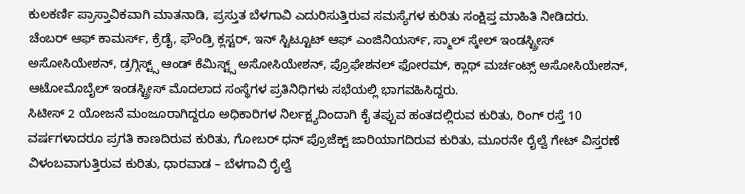ಕುಲಕರ್ಣಿ ಪ್ರಾಸ್ತಾವಿಕವಾಗಿ ಮಾತನಾಡಿ, ಪ್ರಸ್ತುತ ಬೆಳಗಾವಿ ಎದುರಿಸುತ್ತಿರುವ ಸಮಸ್ಯೆಗಳ ಕುರಿತು ಸಂಕ್ಷಿಪ್ತ ಮಾಹಿತಿ ನೀಡಿದರು.
ಚೆಂಬರ್ ಆಫ್ ಕಾಮರ್ಸ್, ಕ್ರೆಡೈ, ಫೌಂಡ್ರಿ ಕ್ಲಸ್ಟರ್, ಇನ್ ಸ್ಟಿಟ್ಟೂಟ್ ಆಫ್ ಎಂಜಿನಿಯರ್ಸ್, ಸ್ಮಾಲ್ ಸ್ಕೇಲ್ ಇಂಡಸ್ಟ್ರೀಸ್ ಅಸೋಸಿಯೇಶನ್, ಡ್ರಗ್ಗಿಸ್ಟ್ಸ್ ಆಂಡ್ ಕೆಮಿಸ್ಟ್ಸ್ ಅಸೋಸಿಯೇಶನ್, ಪ್ರೊಫೇಶನಲ್ ಫೋರಮ್, ಕ್ಲಾಥ್ ಮರ್ಚಂಟ್ಸ್ ಅಸೋಸಿಯೇಶನ್, ಆಟೋಮೊಬೈಲ್ ಇಂಡಸ್ಟ್ರೀಸ್ ಮೊದಲಾದ ಸಂಸ್ಥೆಗಳ ಪ್ರತಿನಿಧಿಗಳು ಸಭೆಯಲ್ಲಿ ಭಾಗವಹಿಸಿದ್ದರು.
ಸಿಟೀಸ್ 2 ಯೋಜನೆ ಮಂಜೂರಾಗಿದ್ದರೂ ಅಧಿಕಾರಿಗಳ ನಿರ್ಲಕ್ಷ್ಯದಿಂದಾಗಿ ಕೈ ತಪ್ಪುವ ಹಂತದಲ್ಲಿರುವ ಕುರಿತು, ರಿಂಗ್ ರಸ್ತೆ 10 ವರ್ಷಗಳಾದರೂ ಪ್ರಗತಿ ಕಾಣದಿರುವ ಕುರಿತು, ಗೋಬರ್ ಧನ್ ಪ್ರೊಜೆಕ್ಟ್ ಜಾರಿಯಾಗದಿರುವ ಕುರಿತು, ಮೂರನೇ ರೈಲ್ವೆ ಗೇಟ್ ವಿಸ್ತರಣೆ ವಿಳಂಬವಾಗುತ್ತಿರುವ ಕುರಿತು, ಧಾರವಾಡ – ಬೆಳಗಾವಿ ರೈಲ್ವೆ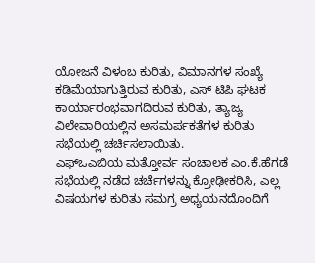ಯೋಜನೆ ವಿಳಂಬ ಕುರಿತು, ವಿಮಾನಗಳ ಸಂಖ್ಯೆ ಕಡಿಮೆಯಾಗುತ್ತಿರುವ ಕುರಿತು, ಎಸ್ ಟಿಪಿ ಘಟಕ ಕಾರ್ಯಾರಂಭವಾಗದಿರುವ ಕುರಿತು, ತ್ಯಾಜ್ಯ ವಿಲೇವಾರಿಯಲ್ಲಿನ ಅಸಮರ್ಪಕತೆಗಳ ಕುರಿತು ಸಭೆಯಲ್ಲಿ ಚರ್ಚಿಸಲಾಯಿತು.
ಎಫ್ಒಎಬಿಯ ಮತ್ತೋರ್ವ ಸಂಚಾಲಕ ಎಂ.ಕೆ.ಹೆಗಡೆ ಸಭೆಯಲ್ಲಿ ನಡೆದ ಚರ್ಚೆಗಳನ್ನು ಕ್ರೋಢೀಕರಿಸಿ, ಎಲ್ಲ ವಿಷಯಗಳ ಕುರಿತು ಸಮಗ್ರ ಅಧ್ಯಯನದೊಂದಿಗೆ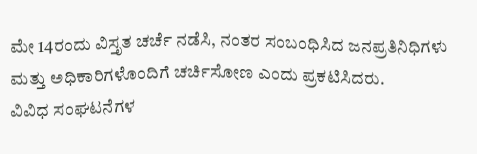ಮೇ 14ರಂದು ವಿಸ್ತೃತ ಚರ್ಚೆ ನಡೆಸಿ, ನಂತರ ಸಂಬಂಧಿಸಿದ ಜನಪ್ರತಿನಿಧಿಗಳು ಮತ್ತು ಅಧಿಕಾರಿಗಳೊಂದಿಗೆ ಚರ್ಚಿಸೋಣ ಎಂದು ಪ್ರಕಟಿಸಿದರು.
ವಿವಿಧ ಸಂಘಟನೆಗಳ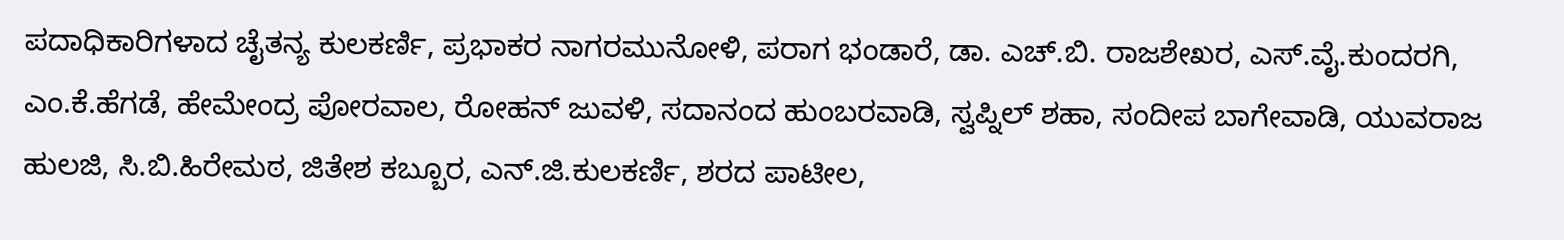ಪದಾಧಿಕಾರಿಗಳಾದ ಚೈತನ್ಯ ಕುಲಕರ್ಣಿ, ಪ್ರಭಾಕರ ನಾಗರಮುನೋಳಿ, ಪರಾಗ ಭಂಡಾರೆ, ಡಾ. ಎಚ್.ಬಿ. ರಾಜಶೇಖರ, ಎಸ್.ವೈ.ಕುಂದರಗಿ, ಎಂ.ಕೆ.ಹೆಗಡೆ, ಹೇಮೇಂದ್ರ ಪೋರವಾಲ, ರೋಹನ್ ಜುವಳಿ, ಸದಾನಂದ ಹುಂಬರವಾಡಿ, ಸ್ವಪ್ನಿಲ್ ಶಹಾ, ಸಂದೀಪ ಬಾಗೇವಾಡಿ, ಯುವರಾಜ ಹುಲಜಿ, ಸಿ.ಬಿ.ಹಿರೇಮಠ, ಜಿತೇಶ ಕಬ್ಬೂರ, ಎನ್.ಜಿ.ಕುಲಕರ್ಣಿ, ಶರದ ಪಾಟೀಲ,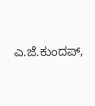ಎ.ಜೆ.ಕುಂದಪ್,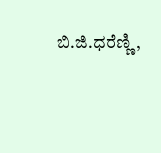ಬಿ.ಜಿ.ಧರೆಣ್ಣಿ,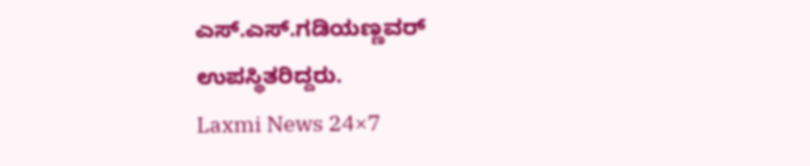ಎಸ್.ಎಸ್.ಗಡಿಯಣ್ಣವರ್ ಉಪಸ್ಥಿತರಿದ್ದರು.
Laxmi News 24×7